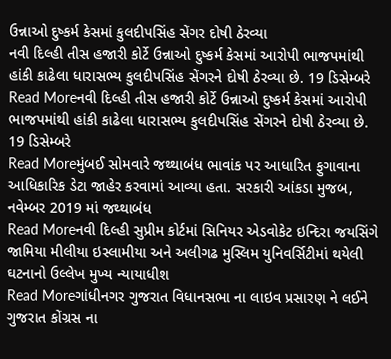ઉન્નાઓ દુષ્કર્મ કેસમાં કુલદીપસિંહ સેંગર દોષી ઠેરવ્યા
નવી દિલ્હી તીસ હજારી કોર્ટે ઉન્નાઓ દુષ્કર્મ કેસમાં આરોપી ભાજપમાંથી હાંકી કાઢેલા ધારાસભ્ય કુલદીપસિંહ સેંગરને દોષી ઠેરવ્યા છે. 19 ડિસેમ્બરે
Read Moreનવી દિલ્હી તીસ હજારી કોર્ટે ઉન્નાઓ દુષ્કર્મ કેસમાં આરોપી ભાજપમાંથી હાંકી કાઢેલા ધારાસભ્ય કુલદીપસિંહ સેંગરને દોષી ઠેરવ્યા છે. 19 ડિસેમ્બરે
Read Moreમુંબઈ સોમવારે જથ્થાબંધ ભાવાંક પર આધારિત ફુગાવાના આધિકારિક ડેટા જાહેર કરવામાં આવ્યા હતા. સરકારી આંકડા મુજબ, નવેમ્બર 2019 માં જથ્થાબંધ
Read Moreનવી દિલ્હી સુપ્રીમ કોર્ટમાં સિનિયર એડવોકેટ ઇન્દિરા જયસિંગે જામિયા મીલીયા ઇસ્લામીયા અને અલીગઢ મુસ્લિમ યુનિવર્સિટીમાં થયેલી ઘટનાનો ઉલ્લેખ મુખ્ય ન્યાયાધીશ
Read Moreગાંધીનગર ગુજરાત વિધાનસભા ના લાઇવ પ્રસારણ ને લઈને ગુજરાત કોંગ્રસ ના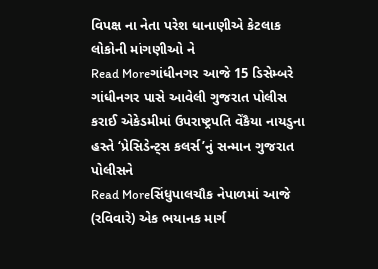વિપક્ષ ના નેતા પરેશ ધાનાણીએ કેટલાક લોકોની માંગણીઓ ને
Read Moreગાંધીનગર આજે 15 ડિસેમ્બરે ગાંધીનગર પાસે આવેલી ગુજરાત પોલીસ કરાઈ એકેડમીમાં ઉપરાષ્ટ્રપતિ વેંકૈયા નાયડુના હસ્તે ‘પ્રેસિડેન્ટ્સ કલર્સ’નું સન્માન ગુજરાત પોલીસને
Read Moreસિંધુપાલચૌક નેપાળમાં આજે (રવિવારે) એક ભયાનક માર્ગ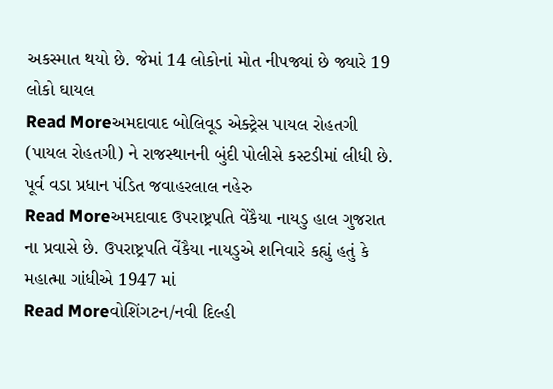અકસ્માત થયો છે. જેમાં 14 લોકોનાં મોત નીપજ્યાં છે જ્યારે 19 લોકો ઘાયલ
Read Moreઅમદાવાદ બોલિવૂડ એક્ટ્રેસ પાયલ રોહતગી (પાયલ રોહતગી) ને રાજસ્થાનની બુંદી પોલીસે કસ્ટડીમાં લીધી છે. પૂર્વ વડા પ્રધાન પંડિત જવાહરલાલ નહેરુ
Read Moreઅમદાવાદ ઉપરાષ્ટ્રપતિ વેંકૈયા નાયડુ હાલ ગુજરાત ના પ્રવાસે છે. ઉપરાષ્ટ્રપતિ વેંકૈયા નાયડુએ શનિવારે કહ્યું હતું કે મહાત્મા ગાંધીએ 1947 માં
Read Moreવોશિંગટન/નવી દિલ્હી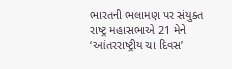ભારતની ભલામણ પર સંયુક્ત રાષ્ટ્ર મહાસભાએ 21 મેને ‘આંતરરાષ્ટ્રીય ચા દિવસ’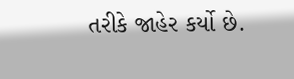તરીકે જાહેર કર્યો છે.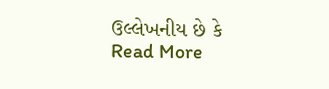ઉલ્લેખનીય છે કે
Read More